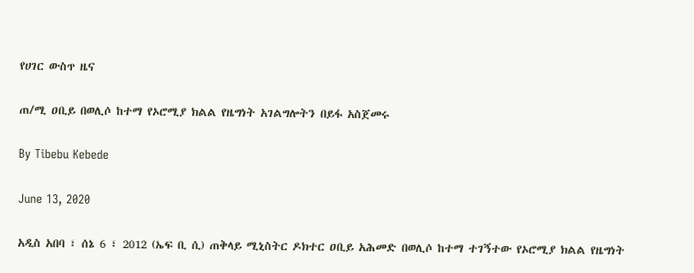የሀገር ውስጥ ዜና

ጠ/ሚ ዐቢይ በወሊሶ ከተማ የኦሮሚያ ክልል የዜግነት አገልግሎትን በይፋ አስጀመሩ

By Tibebu Kebede

June 13, 2020

አዲስ አበባ ፣ ሰኔ 6 ፣ 2012 (ኤፍ ቢ ሲ) ጠቅላይ ሚኒስትር ዶክተር ዐቢይ አሕመድ በወሊሶ ከተማ ተገኝተው የኦሮሚያ ክልል የዜግነት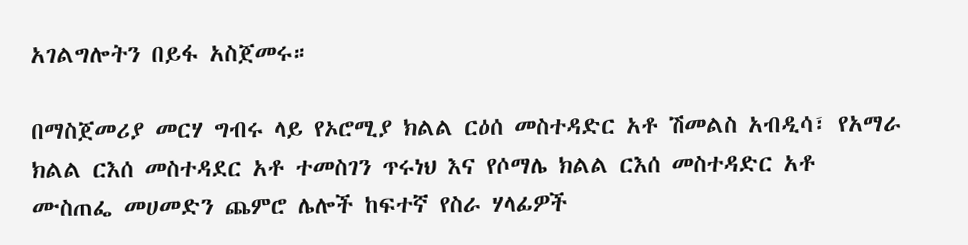አገልግሎትን በይፋ አስጀመሩ።

በማስጀመሪያ መርሃ ግብሩ ላይ የኦሮሚያ ክልል ርዕሰ መስተዳድር አቶ ሽመልስ አብዲሳ፣ የአማራ ክልል ርእሰ መስተዳደር አቶ ተመስገን ጥሩነህ እና የሶማሌ ክልል ርእሰ መስተዳድር አቶ ሙስጠፌ መሀመድን ጨምሮ ሌሎች ከፍተኛ የስራ ሃላፊዎች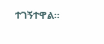ተገኝተዋል።